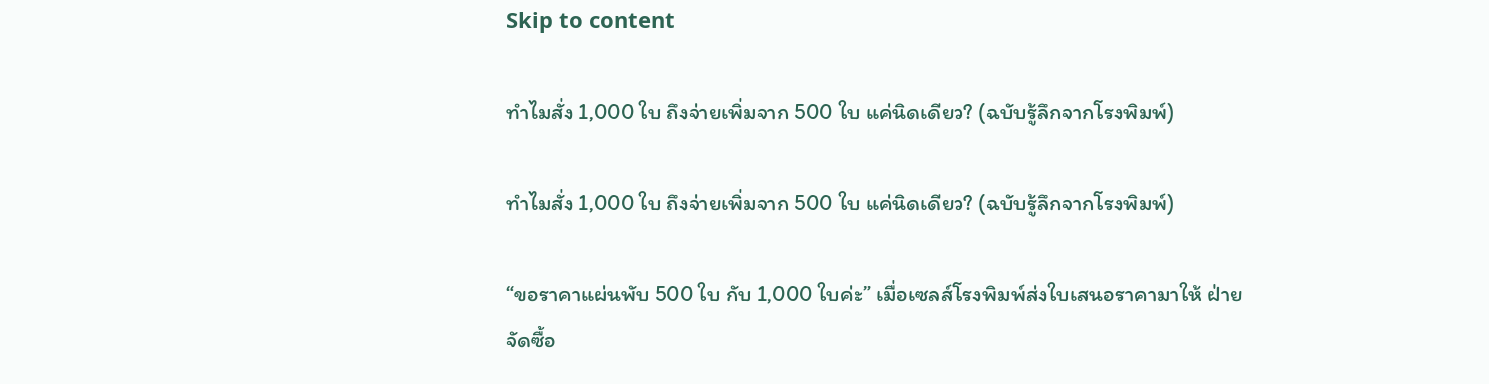Skip to content

ทำไมสั่ง 1,000 ใบ ถึงจ่ายเพิ่มจาก 500 ใบ แค่นิดเดียว? (ฉบับรู้ลึกจากโรงพิมพ์)

ทำไมสั่ง 1,000 ใบ ถึงจ่ายเพิ่มจาก 500 ใบ แค่นิดเดียว? (ฉบับรู้ลึกจากโรงพิมพ์)

“ขอราคาแผ่นพับ 500 ใบ กับ 1,000 ใบค่ะ” เมื่อเซลส์โรงพิมพ์ส่งใบเสนอราคามาให้ ฝ่ายจัดซื้อ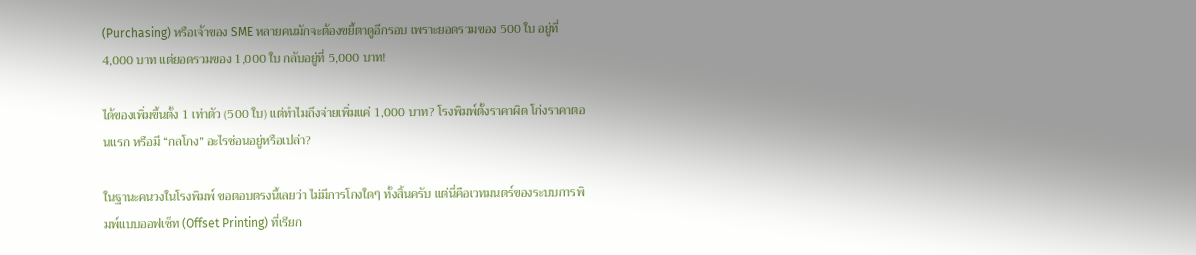(Purchasing) หรือเจ้าของ SME หลายคนมักจะต้องขยี้ตาดูอีกรอบ เพราะยอดรวมของ 500 ใบ อยู่ที่ 4,000 บาท แต่ยอดรวมของ 1,000 ใบ กลับอยู่ที่ 5,000 บาท!

ได้ของเพิ่มขึ้นตั้ง 1 เท่าตัว (500 ใบ) แต่ทำไมถึงจ่ายเพิ่มแค่ 1,000 บาท? โรงพิมพ์ตั้งราคาผิด โก่งราคาตอนแรก หรือมี “กลโกง” อะไรซ่อนอยู่หรือเปล่า?

ในฐานะคนวงในโรงพิมพ์ ขอตอบตรงนี้เลยว่า ไม่มีการโกงใดๆ ทั้งสิ้นครับ แต่นี่คือเวทมนตร์ของระบบการพิมพ์แบบออฟเซ็ท (Offset Printing) ที่เรียก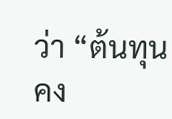ว่า “ต้นทุนคง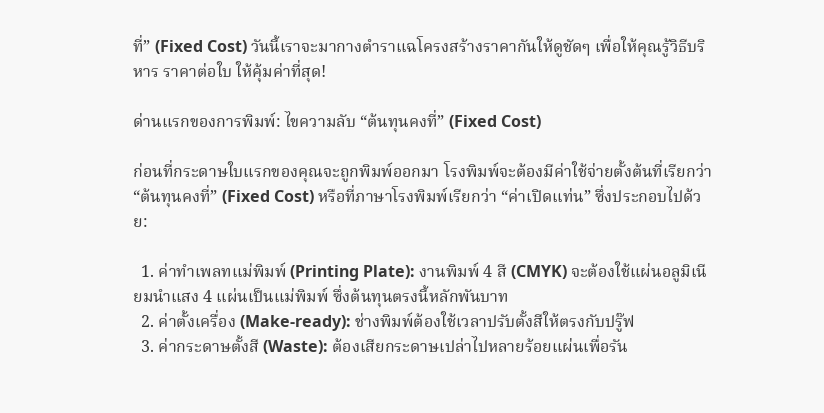ที่” (Fixed Cost) วันนี้เราจะมากางตำราแฉโครงสร้างราคากันให้ดูชัดๆ เพื่อให้คุณรู้วิธีบริหาร ราคาต่อใบ ให้คุ้มค่าที่สุด!

ด่านแรกของการพิมพ์: ไขความลับ “ต้นทุนคงที่” (Fixed Cost)

ก่อนที่กระดาษใบแรกของคุณจะถูกพิมพ์ออกมา โรงพิมพ์จะต้องมีค่าใช้จ่ายตั้งต้นที่เรียกว่า “ต้นทุนคงที่” (Fixed Cost) หรือที่ภาษาโรงพิมพ์เรียกว่า “ค่าเปิดแท่น” ซึ่งประกอบไปด้วย:

  1. ค่าทำเพลทแม่พิมพ์ (Printing Plate): งานพิมพ์ 4 สี (CMYK) จะต้องใช้แผ่นอลูมิเนียมนำแสง 4 แผ่นเป็นแม่พิมพ์ ซึ่งต้นทุนตรงนี้หลักพันบาท
  2. ค่าตั้งเครื่อง (Make-ready): ช่างพิมพ์ต้องใช้เวลาปรับตั้งสีให้ตรงกับปรู๊ฟ
  3. ค่ากระดาษตั้งสี (Waste): ต้องเสียกระดาษเปล่าไปหลายร้อยแผ่นเพื่อรัน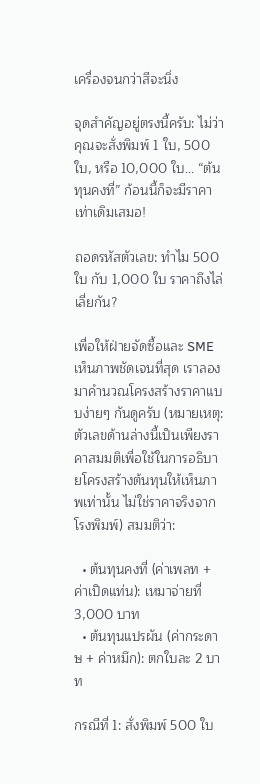เครื่องจนกว่าสีจะนิ่ง

จุดสำคัญอยู่ตรงนี้ครับ: ไม่ว่าคุณจะสั่งพิมพ์ 1 ใบ, 500 ใบ, หรือ 10,000 ใบ… “ต้นทุนคงที่” ก้อนนี้ก็จะมีราคาเท่าเดิมเสมอ!

ถอดรหัสตัวเลข: ทำไม 500 ใบ กับ 1,000 ใบ ราคาถึงไล่เลี่ยกัน?

เพื่อให้ฝ่ายจัดซื้อและ SME เห็นภาพชัดเจนที่สุด เราลองมาคำนวณโครงสร้างราคาแบบง่ายๆ กันดูครับ (หมายเหตุ: ตัวเลขด้านล่างนี้เป็นเพียงราคาสมมติเพื่อใช้ในการอธิบายโครงสร้างต้นทุนให้เห็นภาพเท่านั้น ไม่ใช่ราคาจริงจากโรงพิมพ์) สมมติว่า:

  • ต้นทุนคงที่ (ค่าเพลท + ค่าเปิดแท่น): เหมาจ่ายที่ 3,000 บาท
  • ต้นทุนแปรผัน (ค่ากระดาษ + ค่าหมึก): ตกใบละ 2 บาท

กรณีที่ 1: สั่งพิมพ์ 500 ใบ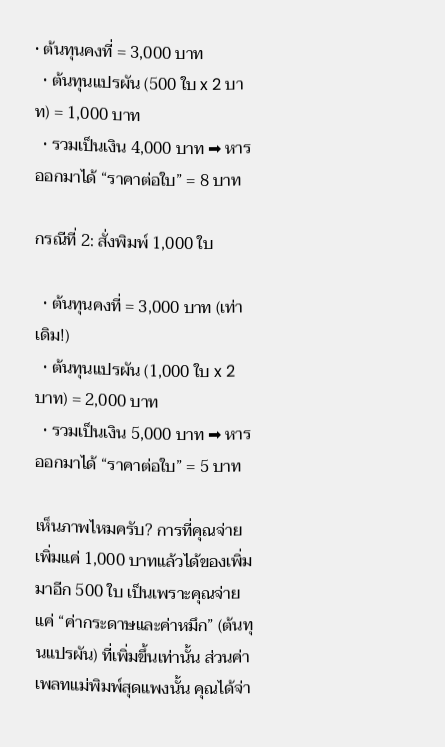• ต้นทุนคงที่ = 3,000 บาท
  • ต้นทุนแปรผัน (500 ใบ x 2 บาท) = 1,000 บาท
  • รวมเป็นเงิน 4,000 บาท ➡ หารออกมาได้ “ราคาต่อใบ” = 8 บาท

กรณีที่ 2: สั่งพิมพ์ 1,000 ใบ

  • ต้นทุนคงที่ = 3,000 บาท (เท่าเดิม!)
  • ต้นทุนแปรผัน (1,000 ใบ x 2 บาท) = 2,000 บาท
  • รวมเป็นเงิน 5,000 บาท ➡ หารออกมาได้ “ราคาต่อใบ” = 5 บาท

เห็นภาพไหมครับ? การที่คุณจ่ายเพิ่มแค่ 1,000 บาทแล้วได้ของเพิ่มมาอีก 500 ใบ เป็นเพราะคุณจ่ายแค่ “ค่ากระดาษและค่าหมึก” (ต้นทุนแปรผัน) ที่เพิ่มขึ้นเท่านั้น ส่วนค่าเพลทแม่พิมพ์สุดแพงนั้น คุณได้จ่า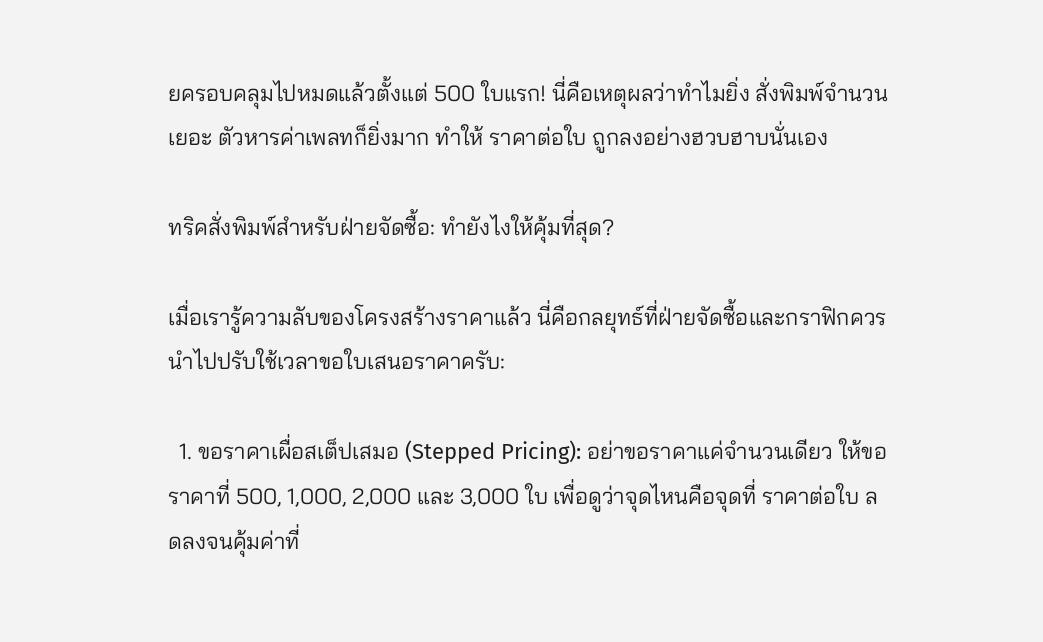ยครอบคลุมไปหมดแล้วตั้งแต่ 500 ใบแรก! นี่คือเหตุผลว่าทำไมยิ่ง สั่งพิมพ์จำนวนเยอะ ตัวหารค่าเพลทก็ยิ่งมาก ทำให้ ราคาต่อใบ ถูกลงอย่างฮวบฮาบนั่นเอง

ทริคสั่งพิมพ์สำหรับฝ่ายจัดซื้อ: ทำยังไงให้คุ้มที่สุด?

เมื่อเรารู้ความลับของโครงสร้างราคาแล้ว นี่คือกลยุทธ์ที่ฝ่ายจัดซื้อและกราฟิกควรนำไปปรับใช้เวลาขอใบเสนอราคาครับ:

  1. ขอราคาเผื่อสเต็ปเสมอ (Stepped Pricing): อย่าขอราคาแค่จำนวนเดียว ให้ขอราคาที่ 500, 1,000, 2,000 และ 3,000 ใบ เพื่อดูว่าจุดไหนคือจุดที่ ราคาต่อใบ ลดลงจนคุ้มค่าที่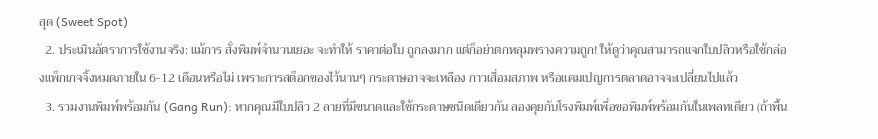สุด (Sweet Spot)
  2. ประเมินอัตราการใช้งานจริง: แม้การ สั่งพิมพ์จำนวนเยอะ จะทำให้ ราคาต่อใบ ถูกลงมาก แต่ก็อย่าตกหลุมพรางความถูก! ให้ดูว่าคุณสามารถแจกใบปลิวหรือใช้กล่องแพ็กเกจจิ้งหมดภายใน 6-12 เดือนหรือไม่ เพราะการสต็อกของไว้นานๆ กระดาษอาจจะเหลือง กาวเสื่อมสภาพ หรือแคมเปญการตลาดอาจจะเปลี่ยนไปแล้ว
  3. รวมงานพิมพ์พร้อมกัน (Gang Run): หากคุณมีใบปลิว 2 ลายที่มีขนาดและใช้กระดาษชนิดเดียวกัน ลองคุยกับโรงพิมพ์เพื่อขอพิมพ์พร้อมกันในเพลทเดียว (ถ้าพื้น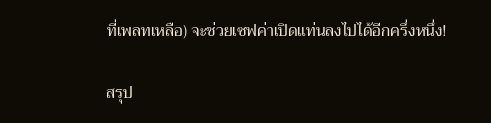ที่เพลทเหลือ) จะช่วยเซฟค่าเปิดแท่นลงไปได้อีกครึ่งหนึ่ง!

สรุป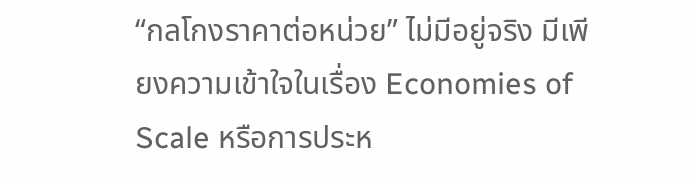“กลโกงราคาต่อหน่วย” ไม่มีอยู่จริง มีเพียงความเข้าใจในเรื่อง Economies of Scale หรือการประห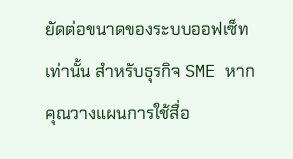ยัดต่อขนาดของระบบออฟเซ็ทเท่านั้น สำหรับธุรกิจ SME หากคุณวางแผนการใช้สื่อ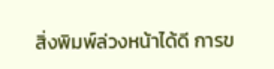สิ่งพิมพ์ล่วงหน้าได้ดี การข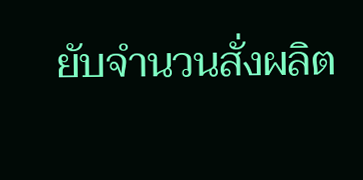ยับจำนวนสั่งผลิต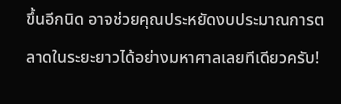ขึ้นอีกนิด อาจช่วยคุณประหยัดงบประมาณการตลาดในระยะยาวได้อย่างมหาศาลเลยทีเดียวครับ!